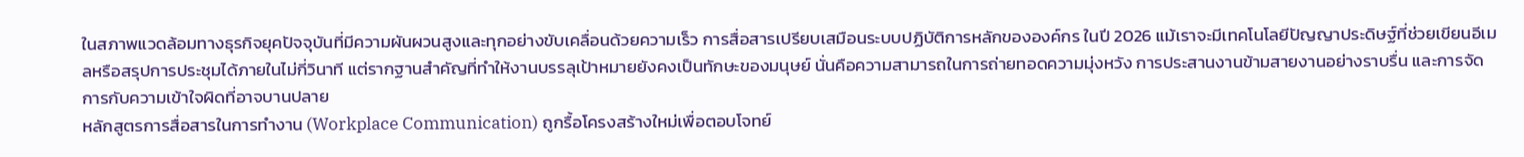ในสภาพแวดล้อมทางธุรกิจยุคปัจจุบันที่มีความผันผวนสูงและทุกอย่างขับเคลื่อนด้วยความเร็ว การสื่อสารเปรียบเสมือนระบบปฏิบัติการหลักขององค์กร ในปี 2026 แม้เราจะมีเทคโนโลยีปัญญาประดิษฐ์ที่ช่วยเขียนอีเมลหรือสรุปการประชุมได้ภายในไม่กี่วินาที แต่รากฐานสำคัญที่ทำให้งานบรรลุเป้าหมายยังคงเป็นทักษะของมนุษย์ นั่นคือความสามารถในการถ่ายทอดความมุ่งหวัง การประสานงานข้ามสายงานอย่างราบรื่น และการจัดการกับความเข้าใจผิดที่อาจบานปลาย
หลักสูตรการสื่อสารในการทำงาน (Workplace Communication) ถูกรื้อโครงสร้างใหม่เพื่อตอบโจทย์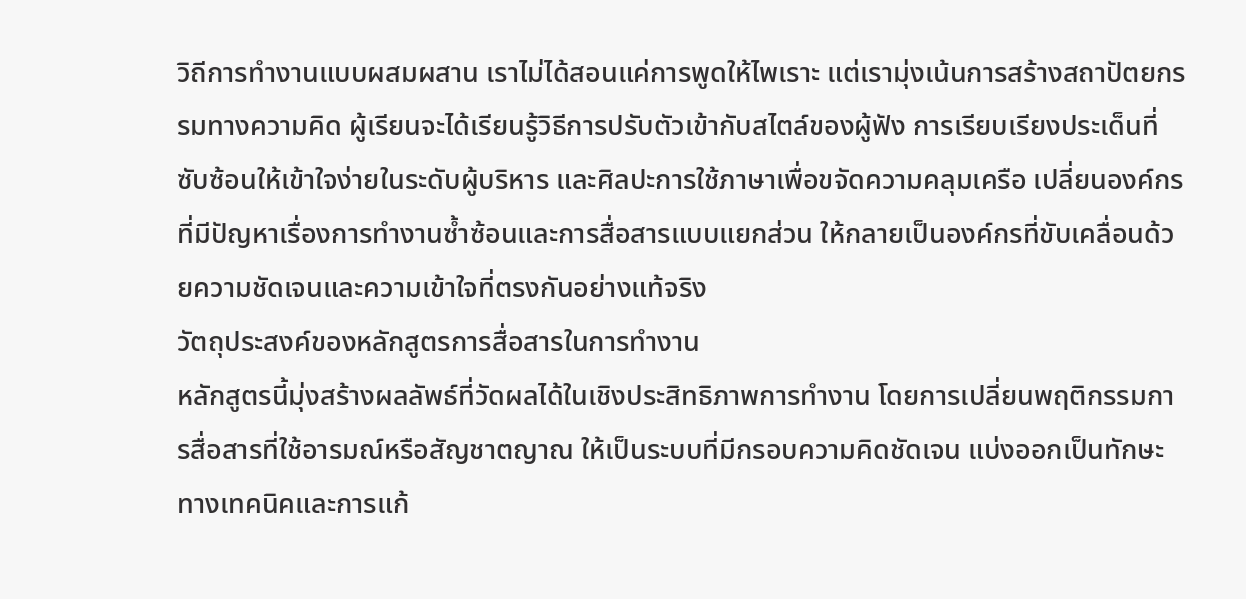วิถีการทำงานแบบผสมผสาน เราไม่ได้สอนแค่การพูดให้ไพเราะ แต่เรามุ่งเน้นการสร้างสถาปัตยกรรมทางความคิด ผู้เรียนจะได้เรียนรู้วิธีการปรับตัวเข้ากับสไตล์ของผู้ฟัง การเรียบเรียงประเด็นที่ซับซ้อนให้เข้าใจง่ายในระดับผู้บริหาร และศิลปะการใช้ภาษาเพื่อขจัดความคลุมเครือ เปลี่ยนองค์กรที่มีปัญหาเรื่องการทำงานซ้ำซ้อนและการสื่อสารแบบแยกส่วน ให้กลายเป็นองค์กรที่ขับเคลื่อนด้วยความชัดเจนและความเข้าใจที่ตรงกันอย่างแท้จริง
วัตถุประสงค์ของหลักสูตรการสื่อสารในการทำงาน
หลักสูตรนี้มุ่งสร้างผลลัพธ์ที่วัดผลได้ในเชิงประสิทธิภาพการทำงาน โดยการเปลี่ยนพฤติกรรมการสื่อสารที่ใช้อารมณ์หรือสัญชาตญาณ ให้เป็นระบบที่มีกรอบความคิดชัดเจน แบ่งออกเป็นทักษะทางเทคนิคและการแก้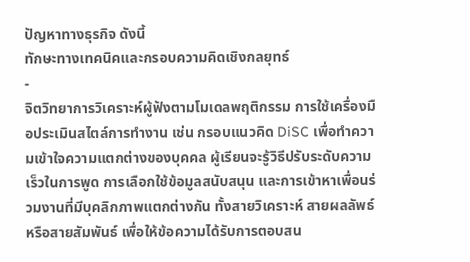ปัญหาทางธุรกิจ ดังนี้
ทักษะทางเทคนิคและกรอบความคิดเชิงกลยุทธ์
-
จิตวิทยาการวิเคราะห์ผู้ฟังตามโมเดลพฤติกรรม การใช้เครื่องมือประเมินสไตล์การทำงาน เช่น กรอบแนวคิด DiSC เพื่อทำความเข้าใจความแตกต่างของบุคคล ผู้เรียนจะรู้วิธีปรับระดับความเร็วในการพูด การเลือกใช้ข้อมูลสนับสนุน และการเข้าหาเพื่อนร่วมงานที่มีบุคลิกภาพแตกต่างกัน ทั้งสายวิเคราะห์ สายผลลัพธ์ หรือสายสัมพันธ์ เพื่อให้ข้อความได้รับการตอบสน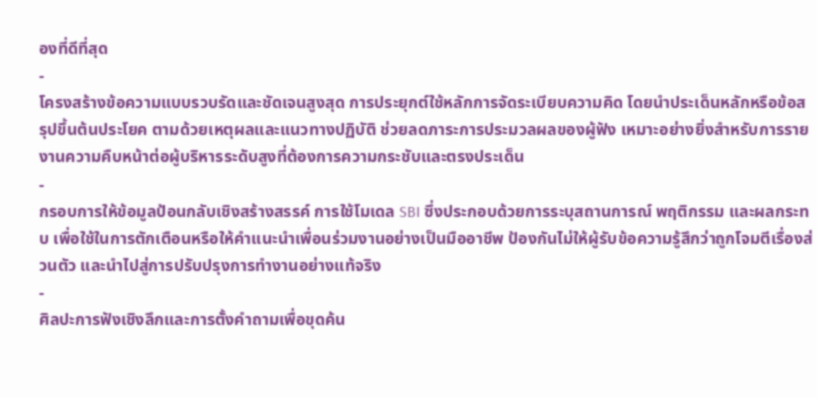องที่ดีที่สุด
-
โครงสร้างข้อความแบบรวบรัดและชัดเจนสูงสุด การประยุกต์ใช้หลักการจัดระเบียบความคิด โดยนำประเด็นหลักหรือข้อสรุปขึ้นต้นประโยค ตามด้วยเหตุผลและแนวทางปฏิบัติ ช่วยลดภาระการประมวลผลของผู้ฟัง เหมาะอย่างยิ่งสำหรับการรายงานความคืบหน้าต่อผู้บริหารระดับสูงที่ต้องการความกระชับและตรงประเด็น
-
กรอบการให้ข้อมูลป้อนกลับเชิงสร้างสรรค์ การใช้โมเดล SBI ซึ่งประกอบด้วยการระบุสถานการณ์ พฤติกรรม และผลกระทบ เพื่อใช้ในการตักเตือนหรือให้คำแนะนำเพื่อนร่วมงานอย่างเป็นมืออาชีพ ป้องกันไม่ให้ผู้รับข้อความรู้สึกว่าถูกโจมตีเรื่องส่วนตัว และนำไปสู่การปรับปรุงการทำงานอย่างแท้จริง
-
ศิลปะการฟังเชิงลึกและการตั้งคำถามเพื่อขุดค้น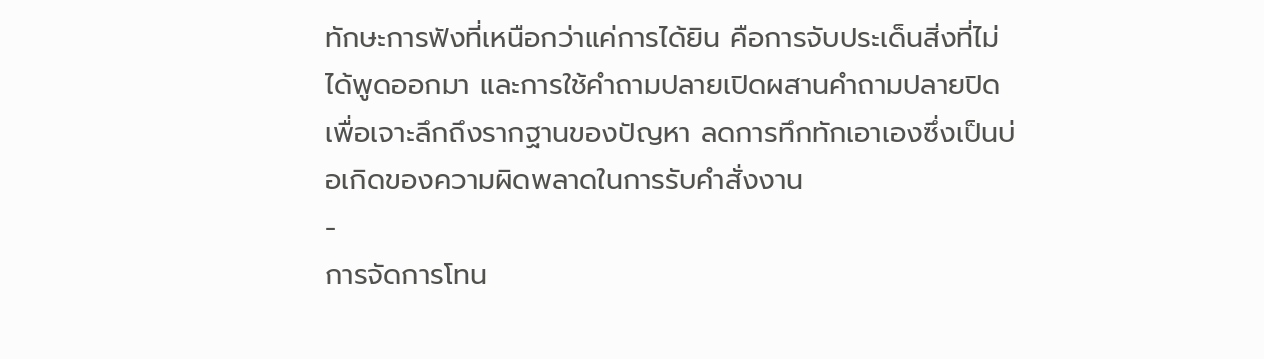ทักษะการฟังที่เหนือกว่าแค่การได้ยิน คือการจับประเด็นสิ่งที่ไม่ได้พูดออกมา และการใช้คำถามปลายเปิดผสานคำถามปลายปิด เพื่อเจาะลึกถึงรากฐานของปัญหา ลดการทึกทักเอาเองซึ่งเป็นบ่อเกิดของความผิดพลาดในการรับคำสั่งงาน
-
การจัดการโทน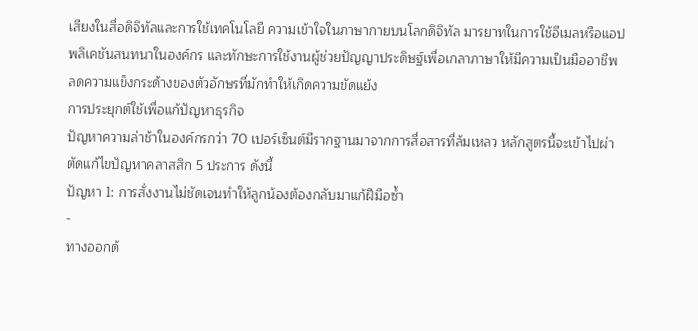เสียงในสื่อดิจิทัลและการใช้เทคโนโลยี ความเข้าใจในภาษากายบนโลกดิจิทัล มารยาทในการใช้อีเมลหรือแอปพลิเคชันสนทนาในองค์กร และทักษะการใช้งานผู้ช่วยปัญญาประดิษฐ์เพื่อเกลาภาษาให้มีความเป็นมืออาชีพ ลดความแข็งกระด้างของตัวอักษรที่มักทำให้เกิดความขัดแย้ง
การประยุกต์ใช้เพื่อแก้ปัญหาธุรกิจ
ปัญหาความล่าช้าในองค์กรกว่า 70 เปอร์เซ็นต์มีรากฐานมาจากการสื่อสารที่ล้มเหลว หลักสูตรนี้จะเข้าไปผ่าตัดแก้ไขปัญหาคลาสสิก 5 ประการ ดังนี้
ปัญหา 1: การสั่งงานไม่ชัดเจนทำให้ลูกน้องต้องกลับมาแก้ฝีมือซ้ำ
-
ทางออกด้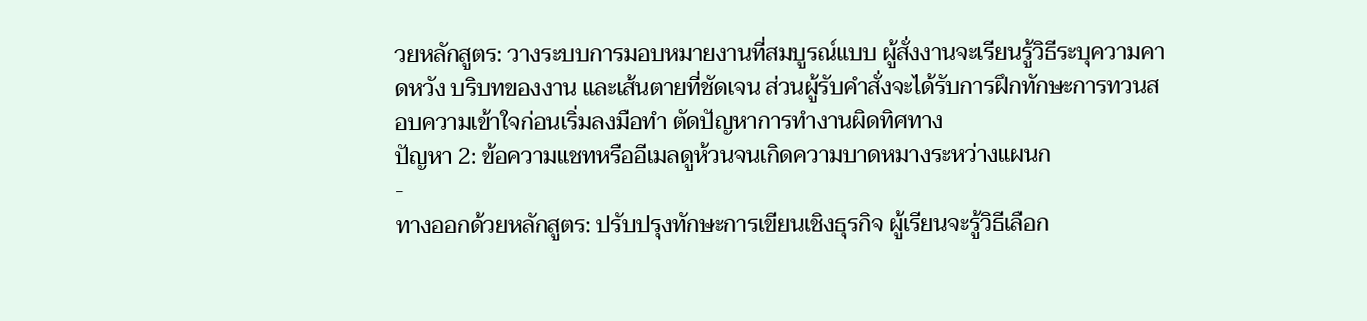วยหลักสูตร: วางระบบการมอบหมายงานที่สมบูรณ์แบบ ผู้สั่งงานจะเรียนรู้วิธีระบุความคาดหวัง บริบทของงาน และเส้นตายที่ชัดเจน ส่วนผู้รับคำสั่งจะได้รับการฝึกทักษะการทวนสอบความเข้าใจก่อนเริ่มลงมือทำ ตัดปัญหาการทำงานผิดทิศทาง
ปัญหา 2: ข้อความแชทหรืออีเมลดูห้วนจนเกิดความบาดหมางระหว่างแผนก
-
ทางออกด้วยหลักสูตร: ปรับปรุงทักษะการเขียนเชิงธุรกิจ ผู้เรียนจะรู้วิธีเลือก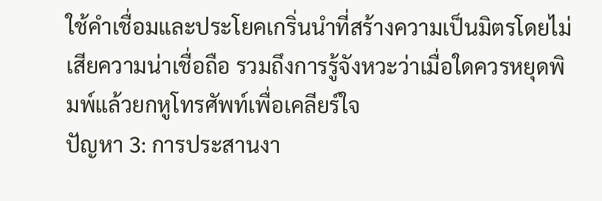ใช้คำเชื่อมและประโยคเกริ่นนำที่สร้างความเป็นมิตรโดยไม่เสียความน่าเชื่อถือ รวมถึงการรู้จังหวะว่าเมื่อใดควรหยุดพิมพ์แล้วยกหูโทรศัพท์เพื่อเคลียร์ใจ
ปัญหา 3: การประสานงา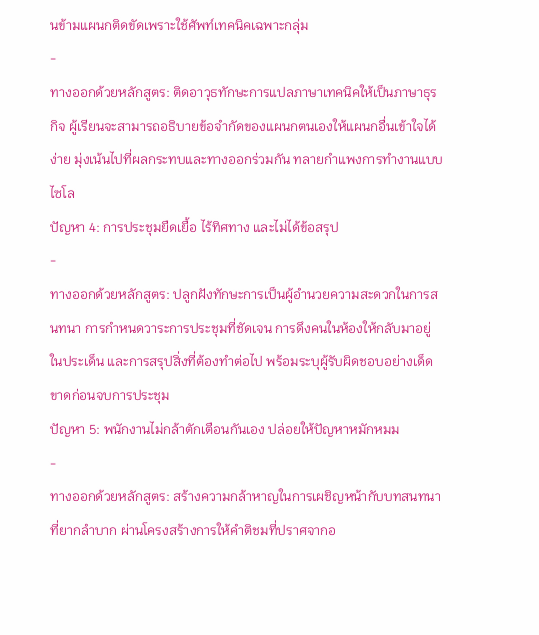นข้ามแผนกติดขัดเพราะใช้ศัพท์เทคนิคเฉพาะกลุ่ม
-
ทางออกด้วยหลักสูตร: ติดอาวุธทักษะการแปลภาษาเทคนิคให้เป็นภาษาธุรกิจ ผู้เรียนจะสามารถอธิบายข้อจำกัดของแผนกตนเองให้แผนกอื่นเข้าใจได้ง่าย มุ่งเน้นไปที่ผลกระทบและทางออกร่วมกัน ทลายกำแพงการทำงานแบบไซโล
ปัญหา 4: การประชุมยืดเยื้อ ไร้ทิศทาง และไม่ได้ข้อสรุป
-
ทางออกด้วยหลักสูตร: ปลูกฝังทักษะการเป็นผู้อำนวยความสะดวกในการสนทนา การกำหนดวาระการประชุมที่ชัดเจน การดึงคนในห้องให้กลับมาอยู่ในประเด็น และการสรุปสิ่งที่ต้องทำต่อไป พร้อมระบุผู้รับผิดชอบอย่างเด็ดขาดก่อนจบการประชุม
ปัญหา 5: พนักงานไม่กล้าตักเตือนกันเอง ปล่อยให้ปัญหาหมักหมม
-
ทางออกด้วยหลักสูตร: สร้างความกล้าหาญในการเผชิญหน้ากับบทสนทนาที่ยากลำบาก ผ่านโครงสร้างการให้คำติชมที่ปราศจากอ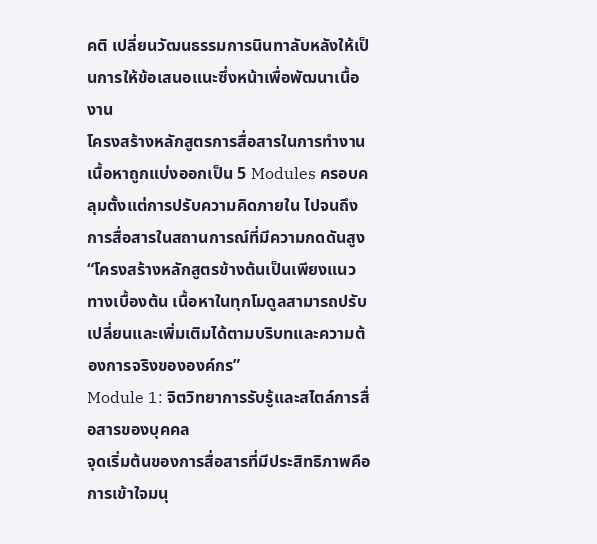คติ เปลี่ยนวัฒนธรรมการนินทาลับหลังให้เป็นการให้ข้อเสนอแนะซึ่งหน้าเพื่อพัฒนาเนื้องาน
โครงสร้างหลักสูตรการสื่อสารในการทำงาน
เนื้อหาถูกแบ่งออกเป็น 5 Modules ครอบคลุมตั้งแต่การปรับความคิดภายใน ไปจนถึงการสื่อสารในสถานการณ์ที่มีความกดดันสูง
“โครงสร้างหลักสูตรข้างต้นเป็นเพียงแนวทางเบื้องต้น เนื้อหาในทุกโมดูลสามารถปรับเปลี่ยนและเพิ่มเติมได้ตามบริบทและความต้องการจริงขององค์กร”
Module 1: จิตวิทยาการรับรู้และสไตล์การสื่อสารของบุคคล
จุดเริ่มต้นของการสื่อสารที่มีประสิทธิภาพคือการเข้าใจมนุ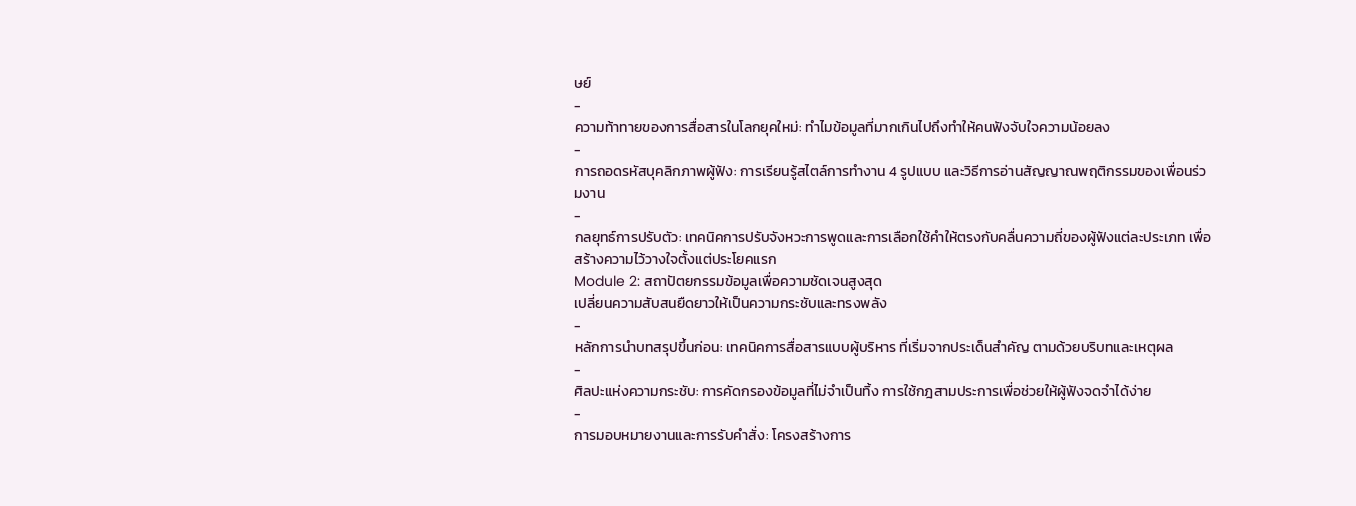ษย์
-
ความท้าทายของการสื่อสารในโลกยุคใหม่: ทำไมข้อมูลที่มากเกินไปถึงทำให้คนฟังจับใจความน้อยลง
-
การถอดรหัสบุคลิกภาพผู้ฟัง: การเรียนรู้สไตล์การทำงาน 4 รูปแบบ และวิธีการอ่านสัญญาณพฤติกรรมของเพื่อนร่วมงาน
-
กลยุทธ์การปรับตัว: เทคนิคการปรับจังหวะการพูดและการเลือกใช้คำให้ตรงกับคลื่นความถี่ของผู้ฟังแต่ละประเภท เพื่อสร้างความไว้วางใจตั้งแต่ประโยคแรก
Module 2: สถาปัตยกรรมข้อมูลเพื่อความชัดเจนสูงสุด
เปลี่ยนความสับสนยืดยาวให้เป็นความกระชับและทรงพลัง
-
หลักการนำบทสรุปขึ้นก่อน: เทคนิคการสื่อสารแบบผู้บริหาร ที่เริ่มจากประเด็นสำคัญ ตามด้วยบริบทและเหตุผล
-
ศิลปะแห่งความกระชับ: การคัดกรองข้อมูลที่ไม่จำเป็นทิ้ง การใช้กฎสามประการเพื่อช่วยให้ผู้ฟังจดจำได้ง่าย
-
การมอบหมายงานและการรับคำสั่ง: โครงสร้างการ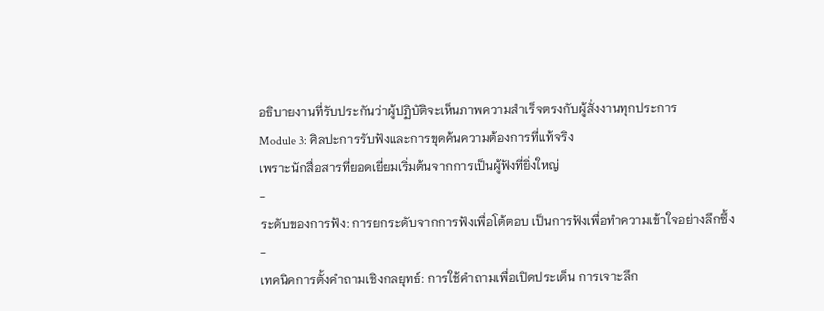อธิบายงานที่รับประกันว่าผู้ปฏิบัติจะเห็นภาพความสำเร็จตรงกับผู้สั่งงานทุกประการ
Module 3: ศิลปะการรับฟังและการขุดค้นความต้องการที่แท้จริง
เพราะนักสื่อสารที่ยอดเยี่ยมเริ่มต้นจากการเป็นผู้ฟังที่ยิ่งใหญ่
-
ระดับของการฟัง: การยกระดับจากการฟังเพื่อโต้ตอบ เป็นการฟังเพื่อทำความเข้าใจอย่างลึกซึ้ง
-
เทคนิคการตั้งคำถามเชิงกลยุทธ์: การใช้คำถามเพื่อเปิดประเด็น การเจาะลึก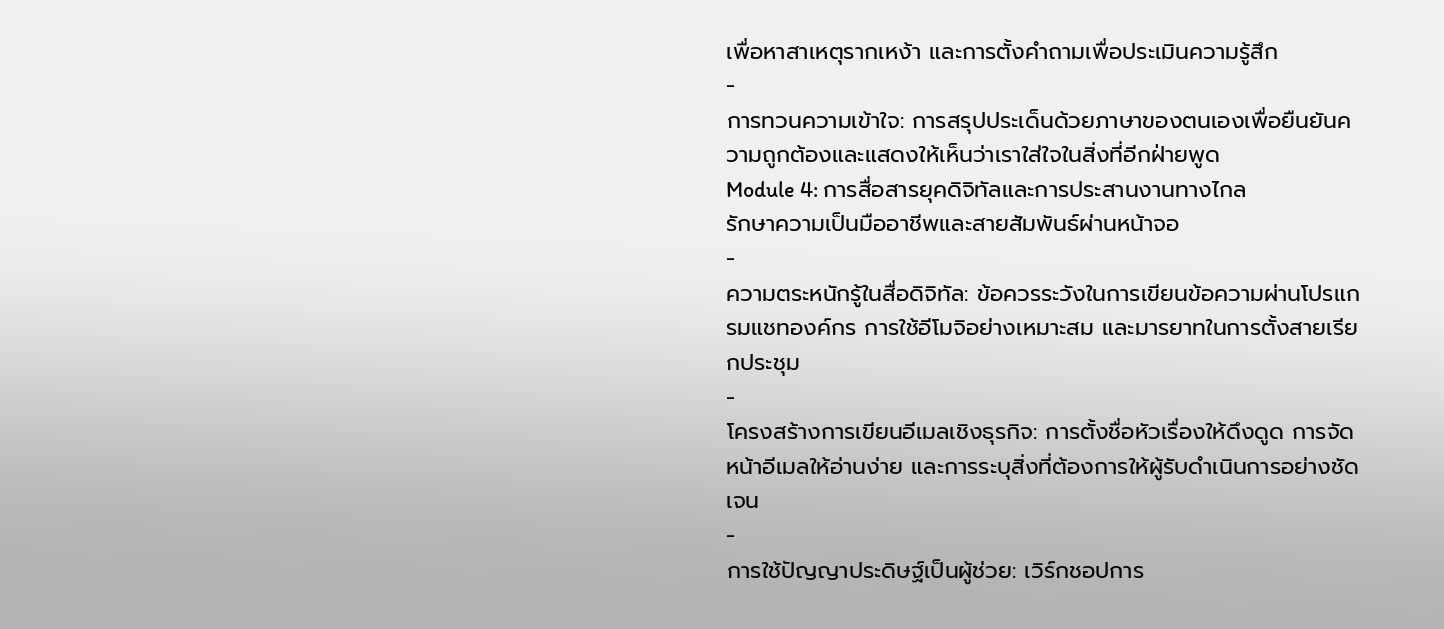เพื่อหาสาเหตุรากเหง้า และการตั้งคำถามเพื่อประเมินความรู้สึก
-
การทวนความเข้าใจ: การสรุปประเด็นด้วยภาษาของตนเองเพื่อยืนยันความถูกต้องและแสดงให้เห็นว่าเราใส่ใจในสิ่งที่อีกฝ่ายพูด
Module 4: การสื่อสารยุคดิจิทัลและการประสานงานทางไกล
รักษาความเป็นมืออาชีพและสายสัมพันธ์ผ่านหน้าจอ
-
ความตระหนักรู้ในสื่อดิจิทัล: ข้อควรระวังในการเขียนข้อความผ่านโปรแกรมแชทองค์กร การใช้อีโมจิอย่างเหมาะสม และมารยาทในการตั้งสายเรียกประชุม
-
โครงสร้างการเขียนอีเมลเชิงธุรกิจ: การตั้งชื่อหัวเรื่องให้ดึงดูด การจัดหน้าอีเมลให้อ่านง่าย และการระบุสิ่งที่ต้องการให้ผู้รับดำเนินการอย่างชัดเจน
-
การใช้ปัญญาประดิษฐ์เป็นผู้ช่วย: เวิร์กชอปการ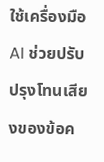ใช้เครื่องมือ AI ช่วยปรับปรุงโทนเสียงของข้อค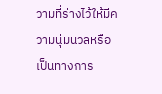วามที่ร่างไว้ให้มีความนุ่มนวลหรือเป็นทางการ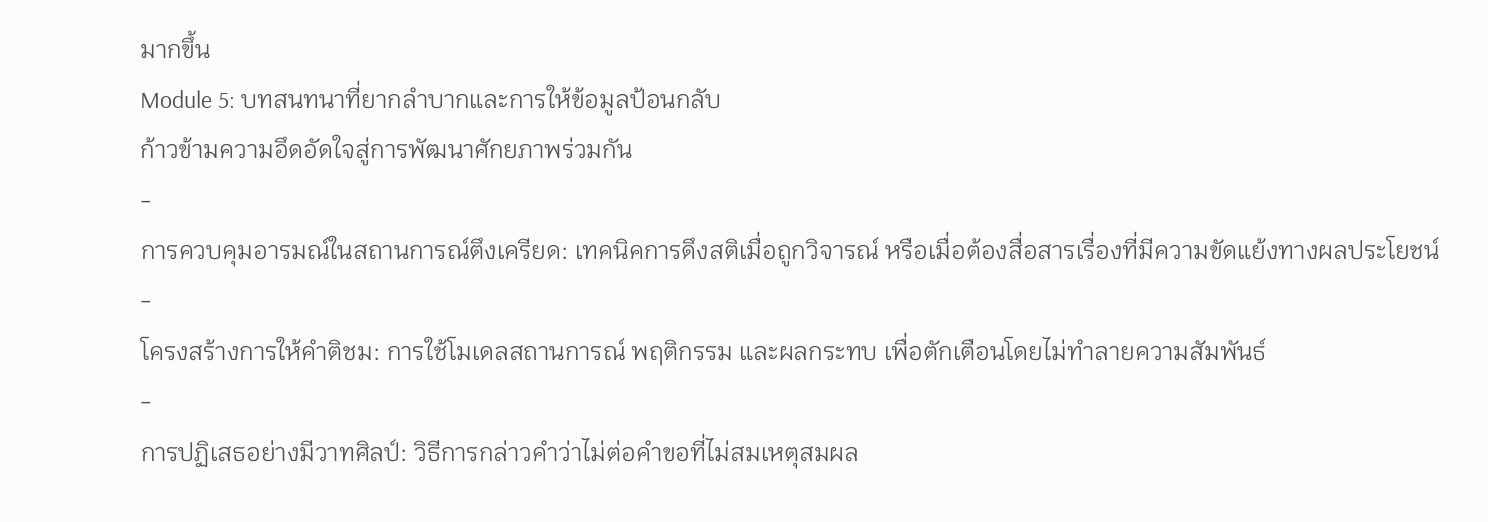มากขึ้น
Module 5: บทสนทนาที่ยากลำบากและการให้ข้อมูลป้อนกลับ
ก้าวข้ามความอึดอัดใจสู่การพัฒนาศักยภาพร่วมกัน
-
การควบคุมอารมณ์ในสถานการณ์ตึงเครียด: เทคนิคการดึงสติเมื่อถูกวิจารณ์ หรือเมื่อต้องสื่อสารเรื่องที่มีความขัดแย้งทางผลประโยชน์
-
โครงสร้างการให้คำติชม: การใช้โมเดลสถานการณ์ พฤติกรรม และผลกระทบ เพื่อตักเตือนโดยไม่ทำลายความสัมพันธ์
-
การปฏิเสธอย่างมีวาทศิลป์: วิธีการกล่าวคำว่าไม่ต่อคำขอที่ไม่สมเหตุสมผล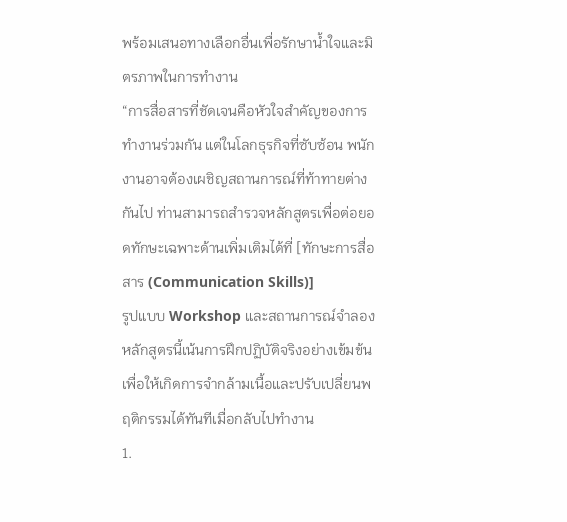พร้อมเสนอทางเลือกอื่นเพื่อรักษาน้ำใจและมิตรภาพในการทำงาน
“การสื่อสารที่ชัดเจนคือหัวใจสำคัญของการทำงานร่วมกัน แต่ในโลกธุรกิจที่ซับซ้อน พนักงานอาจต้องเผชิญสถานการณ์ที่ท้าทายต่างกันไป ท่านสามารถสำรวจหลักสูตรเพื่อต่อยอดทักษะเฉพาะด้านเพิ่มเติมได้ที่ [ทักษะการสื่อสาร (Communication Skills)]
รูปแบบ Workshop และสถานการณ์จำลอง
หลักสูตรนี้เน้นการฝึกปฏิบัติจริงอย่างเข้มข้น เพื่อให้เกิดการจำกล้ามเนื้อและปรับเปลี่ยนพฤติกรรมได้ทันทีเมื่อกลับไปทำงาน
1.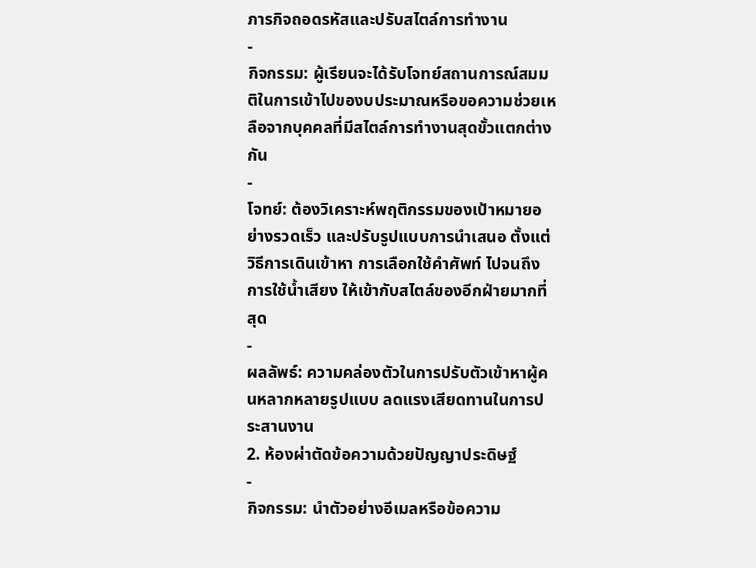ภารกิจถอดรหัสและปรับสไตล์การทำงาน
-
กิจกรรม: ผู้เรียนจะได้รับโจทย์สถานการณ์สมมติในการเข้าไปของบประมาณหรือขอความช่วยเหลือจากบุคคลที่มีสไตล์การทำงานสุดขั้วแตกต่างกัน
-
โจทย์: ต้องวิเคราะห์พฤติกรรมของเป้าหมายอย่างรวดเร็ว และปรับรูปแบบการนำเสนอ ตั้งแต่วิธีการเดินเข้าหา การเลือกใช้คำศัพท์ ไปจนถึงการใช้น้ำเสียง ให้เข้ากับสไตล์ของอีกฝ่ายมากที่สุด
-
ผลลัพธ์: ความคล่องตัวในการปรับตัวเข้าหาผู้คนหลากหลายรูปแบบ ลดแรงเสียดทานในการประสานงาน
2. ห้องผ่าตัดข้อความด้วยปัญญาประดิษฐ์
-
กิจกรรม: นำตัวอย่างอีเมลหรือข้อความ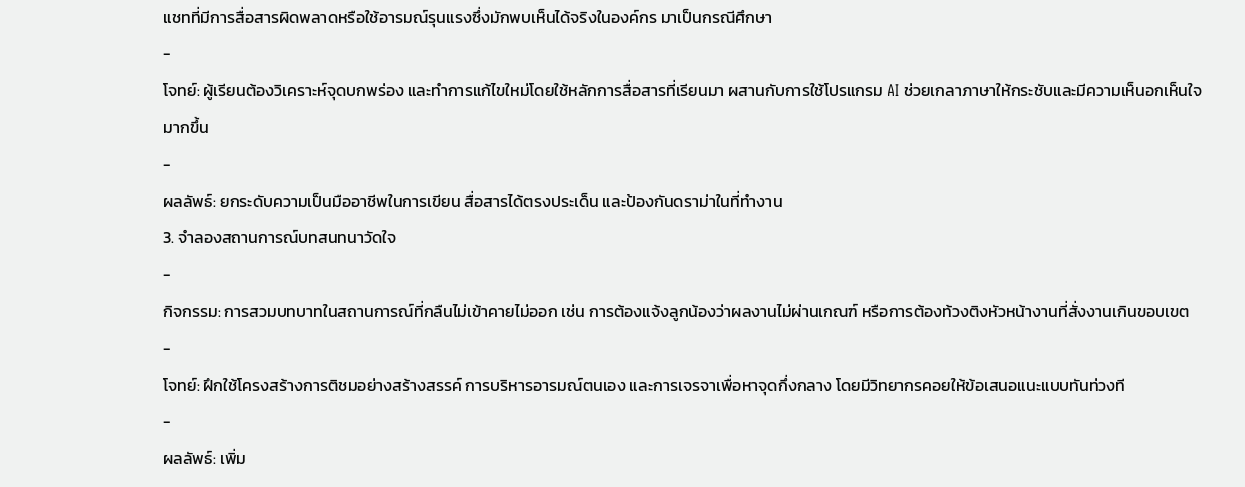แชทที่มีการสื่อสารผิดพลาดหรือใช้อารมณ์รุนแรงซึ่งมักพบเห็นได้จริงในองค์กร มาเป็นกรณีศึกษา
-
โจทย์: ผู้เรียนต้องวิเคราะห์จุดบกพร่อง และทำการแก้ไขใหม่โดยใช้หลักการสื่อสารที่เรียนมา ผสานกับการใช้โปรแกรม AI ช่วยเกลาภาษาให้กระชับและมีความเห็นอกเห็นใจมากขึ้น
-
ผลลัพธ์: ยกระดับความเป็นมืออาชีพในการเขียน สื่อสารได้ตรงประเด็น และป้องกันดราม่าในที่ทำงาน
3. จำลองสถานการณ์บทสนทนาวัดใจ
-
กิจกรรม: การสวมบทบาทในสถานการณ์ที่กลืนไม่เข้าคายไม่ออก เช่น การต้องแจ้งลูกน้องว่าผลงานไม่ผ่านเกณฑ์ หรือการต้องท้วงติงหัวหน้างานที่สั่งงานเกินขอบเขต
-
โจทย์: ฝึกใช้โครงสร้างการติชมอย่างสร้างสรรค์ การบริหารอารมณ์ตนเอง และการเจรจาเพื่อหาจุดกึ่งกลาง โดยมีวิทยากรคอยให้ข้อเสนอแนะแบบทันท่วงที
-
ผลลัพธ์: เพิ่ม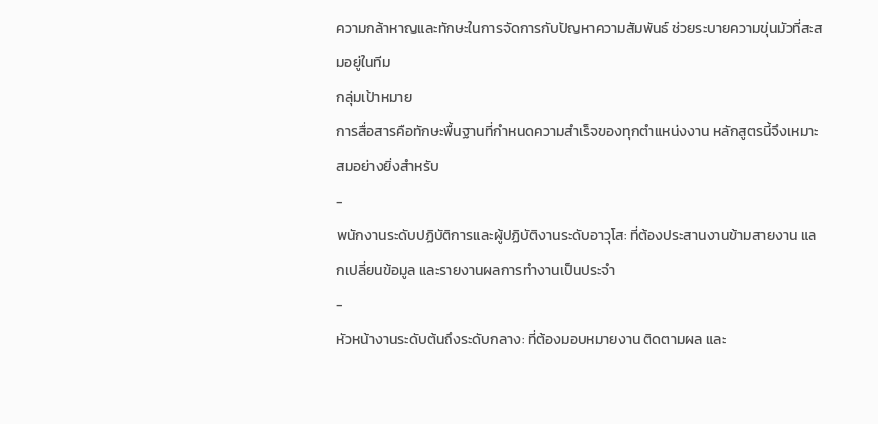ความกล้าหาญและทักษะในการจัดการกับปัญหาความสัมพันธ์ ช่วยระบายความขุ่นมัวที่สะสมอยู่ในทีม
กลุ่มเป้าหมาย
การสื่อสารคือทักษะพื้นฐานที่กำหนดความสำเร็จของทุกตำแหน่งงาน หลักสูตรนี้จึงเหมาะสมอย่างยิ่งสำหรับ
-
พนักงานระดับปฏิบัติการและผู้ปฏิบัติงานระดับอาวุโส: ที่ต้องประสานงานข้ามสายงาน แลกเปลี่ยนข้อมูล และรายงานผลการทำงานเป็นประจำ
-
หัวหน้างานระดับต้นถึงระดับกลาง: ที่ต้องมอบหมายงาน ติดตามผล และ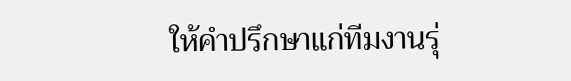ให้คำปรึกษาแก่ทีมงานรุ่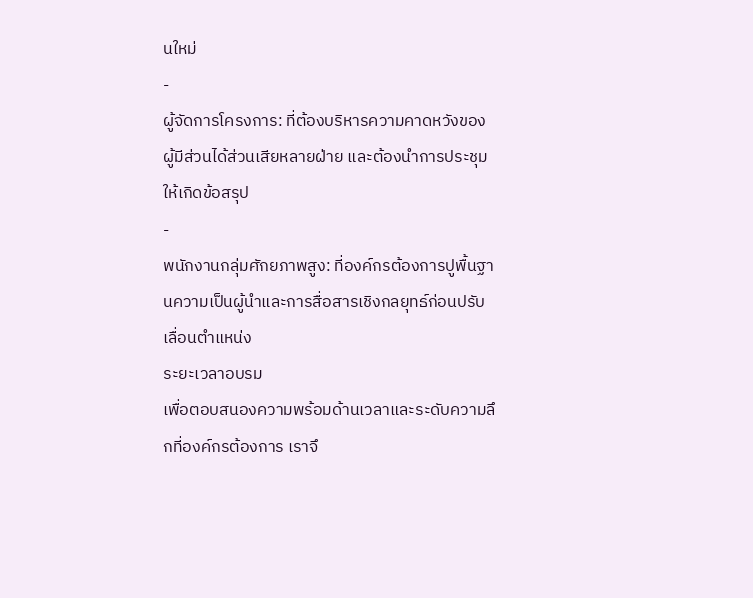นใหม่
-
ผู้จัดการโครงการ: ที่ต้องบริหารความคาดหวังของผู้มีส่วนได้ส่วนเสียหลายฝ่าย และต้องนำการประชุมให้เกิดข้อสรุป
-
พนักงานกลุ่มศักยภาพสูง: ที่องค์กรต้องการปูพื้นฐานความเป็นผู้นำและการสื่อสารเชิงกลยุทธ์ก่อนปรับเลื่อนตำแหน่ง
ระยะเวลาอบรม
เพื่อตอบสนองความพร้อมด้านเวลาและระดับความลึกที่องค์กรต้องการ เราจึ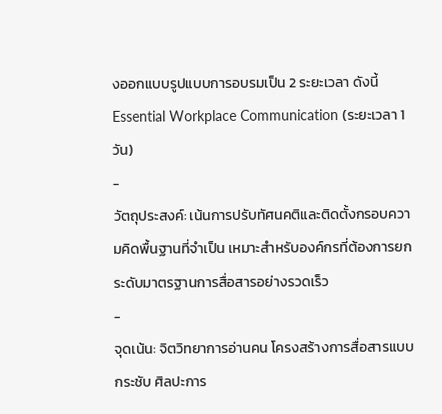งออกแบบรูปแบบการอบรมเป็น 2 ระยะเวลา ดังนี้
Essential Workplace Communication (ระยะเวลา 1 วัน)
-
วัตถุประสงค์: เน้นการปรับทัศนคติและติดตั้งกรอบความคิดพื้นฐานที่จำเป็น เหมาะสำหรับองค์กรที่ต้องการยกระดับมาตรฐานการสื่อสารอย่างรวดเร็ว
-
จุดเน้น: จิตวิทยาการอ่านคน โครงสร้างการสื่อสารแบบกระชับ ศิลปะการ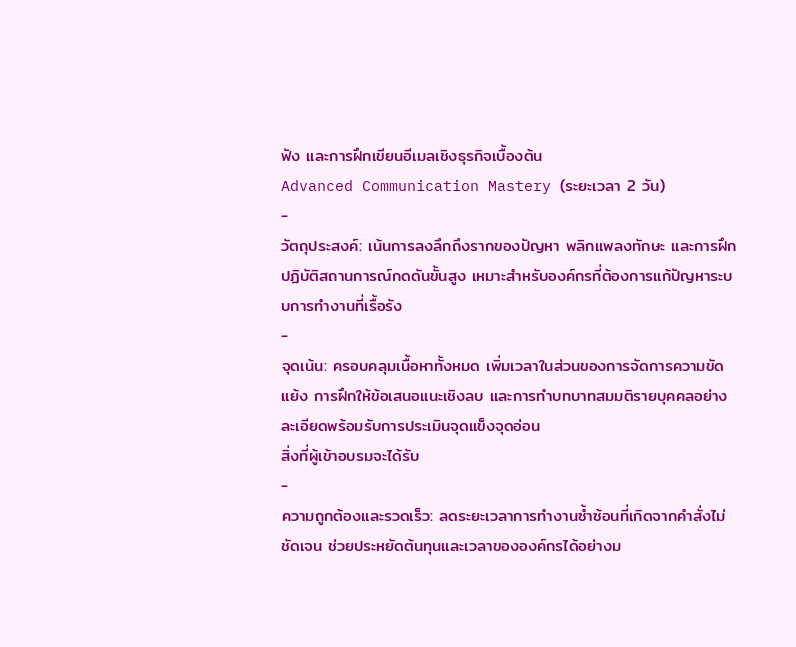ฟัง และการฝึกเขียนอีเมลเชิงธุรกิจเบื้องต้น
Advanced Communication Mastery (ระยะเวลา 2 วัน)
-
วัตถุประสงค์: เน้นการลงลึกถึงรากของปัญหา พลิกแพลงทักษะ และการฝึกปฏิบัติสถานการณ์กดดันขั้นสูง เหมาะสำหรับองค์กรที่ต้องการแก้ปัญหาระบบการทำงานที่เรื้อรัง
-
จุดเน้น: ครอบคลุมเนื้อหาทั้งหมด เพิ่มเวลาในส่วนของการจัดการความขัดแย้ง การฝึกให้ข้อเสนอแนะเชิงลบ และการทำบทบาทสมมติรายบุคคลอย่างละเอียดพร้อมรับการประเมินจุดแข็งจุดอ่อน
สิ่งที่ผู้เข้าอบรมจะได้รับ
-
ความถูกต้องและรวดเร็ว: ลดระยะเวลาการทำงานซ้ำซ้อนที่เกิดจากคำสั่งไม่ชัดเจน ช่วยประหยัดต้นทุนและเวลาขององค์กรได้อย่างม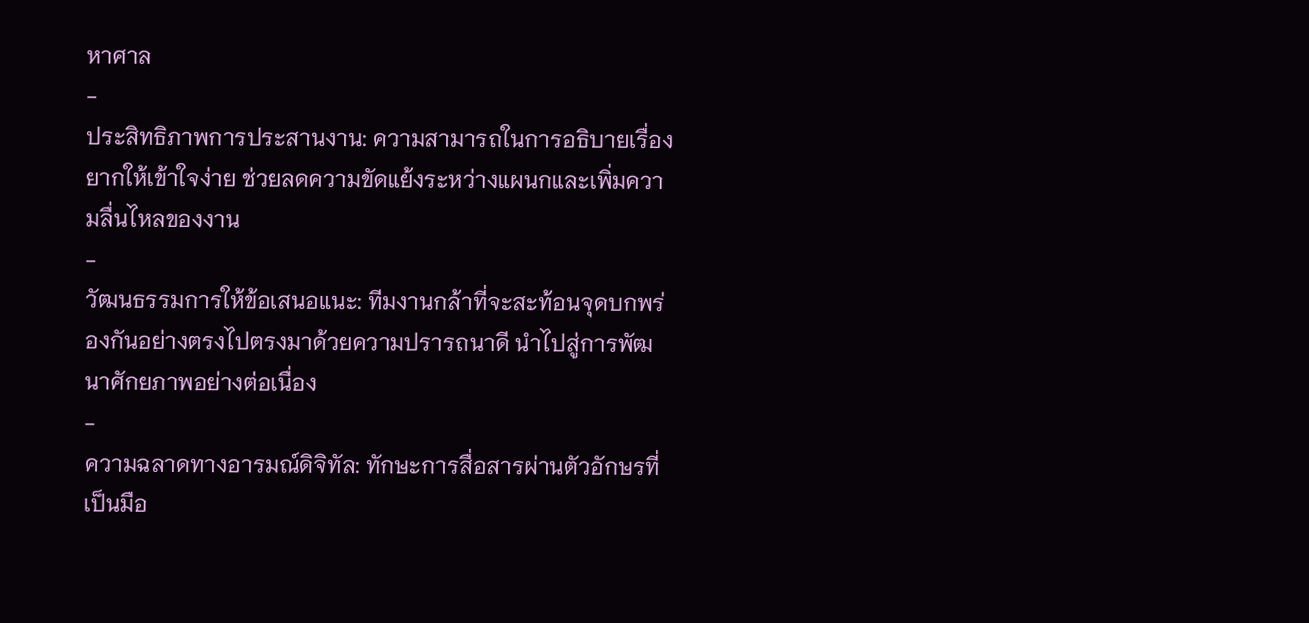หาศาล
-
ประสิทธิภาพการประสานงาน: ความสามารถในการอธิบายเรื่องยากให้เข้าใจง่าย ช่วยลดความขัดแย้งระหว่างแผนกและเพิ่มความลื่นไหลของงาน
-
วัฒนธรรมการให้ข้อเสนอแนะ: ทีมงานกล้าที่จะสะท้อนจุดบกพร่องกันอย่างตรงไปตรงมาด้วยความปรารถนาดี นำไปสู่การพัฒนาศักยภาพอย่างต่อเนื่อง
-
ความฉลาดทางอารมณ์ดิจิทัล: ทักษะการสื่อสารผ่านตัวอักษรที่เป็นมือ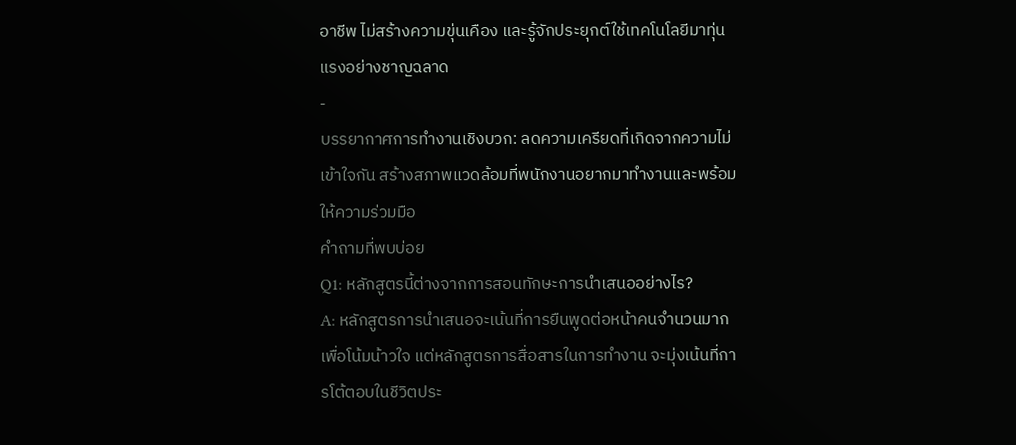อาชีพ ไม่สร้างความขุ่นเคือง และรู้จักประยุกต์ใช้เทคโนโลยีมาทุ่นแรงอย่างชาญฉลาด
-
บรรยากาศการทำงานเชิงบวก: ลดความเครียดที่เกิดจากความไม่เข้าใจกัน สร้างสภาพแวดล้อมที่พนักงานอยากมาทำงานและพร้อมให้ความร่วมมือ
คำถามที่พบบ่อย
Q1: หลักสูตรนี้ต่างจากการสอนทักษะการนำเสนออย่างไร?
A: หลักสูตรการนำเสนอจะเน้นที่การยืนพูดต่อหน้าคนจำนวนมากเพื่อโน้มน้าวใจ แต่หลักสูตรการสื่อสารในการทำงาน จะมุ่งเน้นที่การโต้ตอบในชีวิตประ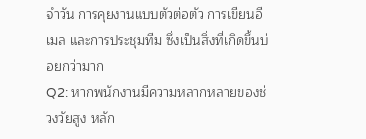จำวัน การคุยงานแบบตัวต่อตัว การเขียนอีเมล และการประชุมทีม ซึ่งเป็นสิ่งที่เกิดขึ้นบ่อยกว่ามาก
Q2: หากพนักงานมีความหลากหลายของช่วงวัยสูง หลัก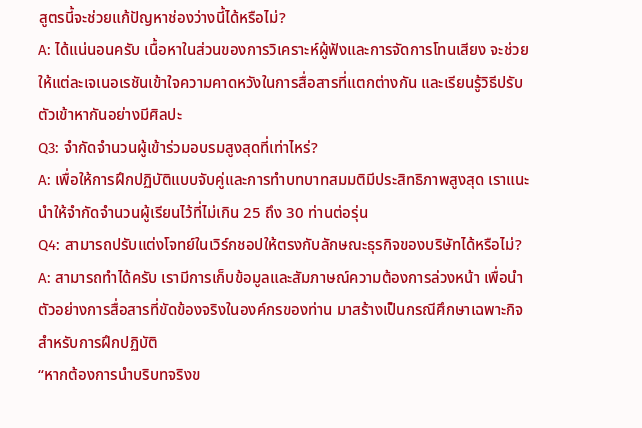สูตรนี้จะช่วยแก้ปัญหาช่องว่างนี้ได้หรือไม่?
A: ได้แน่นอนครับ เนื้อหาในส่วนของการวิเคราะห์ผู้ฟังและการจัดการโทนเสียง จะช่วยให้แต่ละเจเนอเรชันเข้าใจความคาดหวังในการสื่อสารที่แตกต่างกัน และเรียนรู้วิธีปรับตัวเข้าหากันอย่างมีศิลปะ
Q3: จำกัดจำนวนผู้เข้าร่วมอบรมสูงสุดที่เท่าไหร่?
A: เพื่อให้การฝึกปฏิบัติแบบจับคู่และการทำบทบาทสมมติมีประสิทธิภาพสูงสุด เราแนะนำให้จำกัดจำนวนผู้เรียนไว้ที่ไม่เกิน 25 ถึง 30 ท่านต่อรุ่น
Q4: สามารถปรับแต่งโจทย์ในเวิร์กชอปให้ตรงกับลักษณะธุรกิจของบริษัทได้หรือไม่?
A: สามารถทำได้ครับ เรามีการเก็บข้อมูลและสัมภาษณ์ความต้องการล่วงหน้า เพื่อนำตัวอย่างการสื่อสารที่ขัดข้องจริงในองค์กรของท่าน มาสร้างเป็นกรณีศึกษาเฉพาะกิจสำหรับการฝึกปฏิบัติ
“หากต้องการนำบริบทจริงข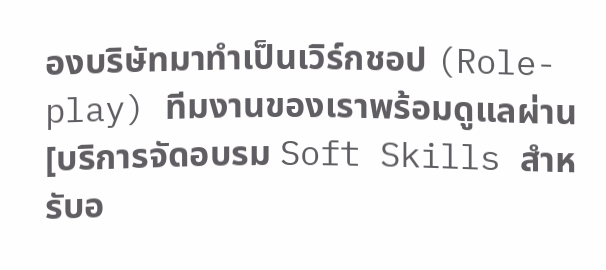องบริษัทมาทำเป็นเวิร์กชอป (Role-play) ทีมงานของเราพร้อมดูแลผ่าน [บริการจัดอบรม Soft Skills สำหรับอ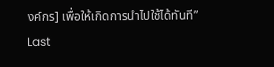งค์กร] เพื่อให้เกิดการนำไปใช้ได้ทันที”
Last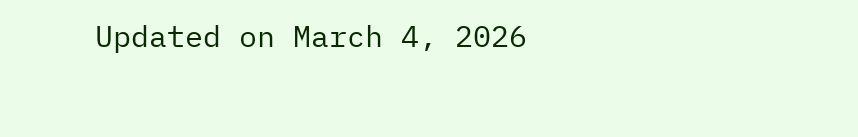Updated on March 4, 2026